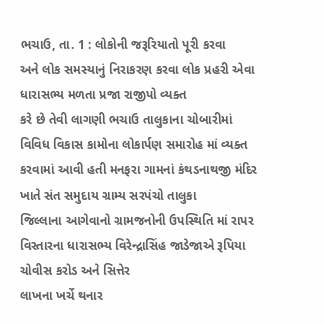ભચાઉ, તા. 1 : લોકોની જરૂરિયાતો પૂરી કરવા
અને લોક સમસ્યાનું નિરાકરણ કરવા લોક પ્રહરી એવા ધારાસભ્ય મળતા પ્રજા રાજીપો વ્યક્ત
કરે છે તેવી લાગણી ભચાઉ તાલુકાના ચોબારીમાં વિવિધ વિકાસ કામોના લોકાર્પણ સમારોહ માં વ્યક્ત
કરવામાં આવી હતી મનફરા ગામનાં કંથડનાથજી મંદિર ખાતે સંત સમુદાય ગ્રામ્ય સરપંચો તાલુકા
જિલ્લાના આગેવાનો ગ્રામજનોની ઉપસ્થિતિ માં રાપર વિસ્તારના ધારાસભ્ય વિરેન્દ્રાસિંહ જાડેજાએ રૂપિયા ચોવીસ કરોડ અને સિત્તેર
લાખના ખર્ચે થનાર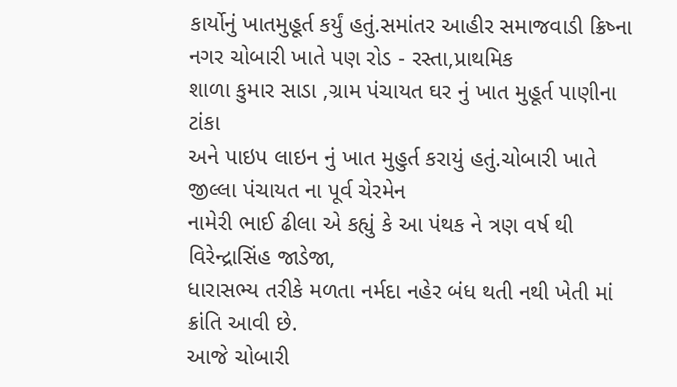કાર્યોનું ખાતમુહૂર્ત કર્યું હતું.સમાંતર આહીર સમાજવાડી ક્રિષ્ના
નગર ચોબારી ખાતે પણ રોડ - રસ્તા,પ્રાથમિક
શાળા કુમાર સાડા ,ગ્રામ પંચાયત ઘર નું ખાત મુહૂર્ત પાણીના ટાંકા
અને પાઇપ લાઇન નું ખાત મુહુર્ત કરાયું હતું.ચોબારી ખાતે જીલ્લા પંચાયત ના પૂર્વ ચેરમેન
નામેરી ભાઈ ઢીલા એ કહ્યું કે આ પંથક ને ત્રણ વર્ષ થી વિરેન્દ્રાસિંહ જાડેજા,
ધારાસભ્ય તરીકે મળતા નર્મદા નહેર બંધ થતી નથી ખેતી માં ક્રાંતિ આવી છે.
આજે ચોબારી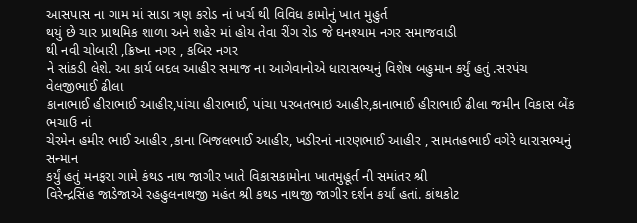આસપાસ ના ગામ માં સાડા ત્રણ કરોડ નાં ખર્ચ થી વિવિધ કામોનું ખાત મુહુર્ત
થયું છે ચાર પ્રાથમિક શાળા અને શહેર માં હોય તેવા રીંગ રોડ જે ઘનશ્યામ નગર સમાજવાડી
થી નવી ચોબારી ,ક્રિષ્ના નગર , કબિર નગર
ને સાંકડી લેશે. આ કાર્ય બદલ આહીર સમાજ ના આગેવાનોએ ધારાસભ્યનું વિશેષ બહુમાન કર્યું હતું .સરપંચ વેલજીભાઈ ઢીલા
કાનાભાઈ હીરાભાઈ આહીર,પાંચા હીરાભાઈ, પાંચા પરબતભાઇ આહીર,કાનાભાઈ હીરાભાઈ ઢીલા જમીન વિકાસ બેંક ભચાઉ નાં
ચેરમેન હમીર ભાઈ આહીર ,કાના બિજલભાઈ આહીર, ખડીરનાં નારણભાઈ આહીર , સામતહભાઈ વગેરે ધારાસભ્યનું સન્માન
કર્યું હતું મનફરા ગામે કંથડ નાથ જાગીર ખાતે વિકાસકામોના ખાતમુહૂર્ત ની સમાંતર શ્રી
વિરેન્દ્રસિંહ જાડેજાએ રહહુલનાથજી મહંત શ્રી કથડ નાથજી જાગીર દર્શન કર્યાં હતાં. કાંથકોટ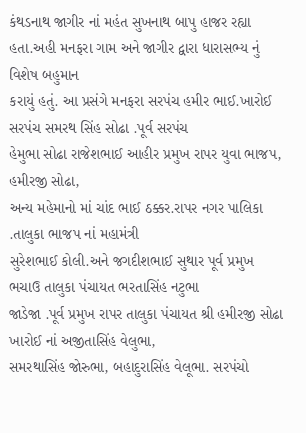કંથડનાથ જાગીર નાં મહંત સુખનાથ બાપુ હાજર રહ્યા હતા.અહી મનફરા ગામ અને જાગીર દ્વારા ધારાસભ્ય નું વિશેષ બહુમાન
કરાયું હતું. આ પ્રસંગે મનફરા સરપંચ હમીર ભાઈ.ખારોઈ સરપંચ સમરથ સિંહ સોઢા .પૂર્વ સરપંચ
હેમુભા સોઢા રાજેશભાઈ આહીર પ્રમુખ રાપર યુવા ભાજપ, હમીરજી સોઢા,
અન્ય મહેમાનો માં ચાંદ ભાઈ ઠક્કર.રાપર નગર પાલિકા .તાલુકા ભાજપ નાં મહામંત્રી
સુરેશભાઈ કોલી.અને જગદીશભાઈ સુથાર પૂર્વ પ્રમુખ ભચાઉ તાલુકા પંચાયત ભરતાસિંહ નટુભા
જાડેજા .પૂર્વ પ્રમુખ રાપર તાલુકા પંચાયત શ્રી હમીરજી સોઢા ખારોઈ નાં અજીતાસિંહ વેલુભા,
સમરથાસિંહ જોરુભા, બહાદુરાસિંહ વેલૂભા. સરપંચો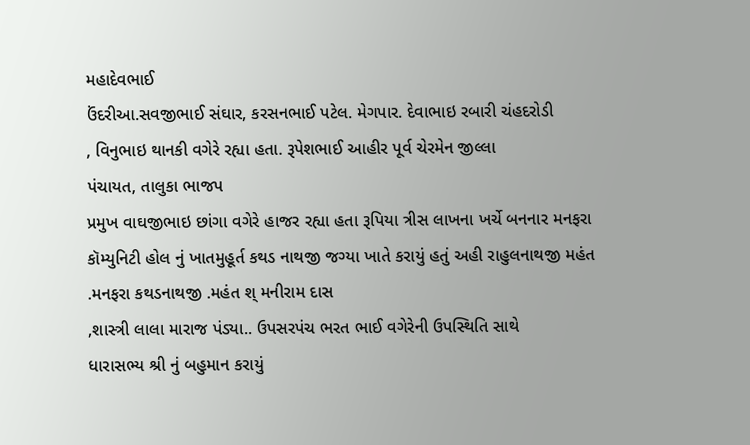મહાદેવભાઈ
ઉંદરીઆ.સવજીભાઈ સંઘાર, કરસનભાઈ પટેલ. મેગપાર. દેવાભાઇ રબારી ચંહદરોડી
, વિનુભાઇ થાનકી વગેરે રહ્યા હતા. રૂપેશભાઈ આહીર પૂર્વ ચેરમેન જીલ્લા
પંચાયત, તાલુકા ભાજપ
પ્રમુખ વાઘજીભાઇ છાંગા વગેરે હાજર રહ્યા હતા રૂપિયા ત્રીસ લાખના ખર્ચે બનનાર મનફરા
કૉમ્યુનિટી હોલ નું ખાતમુહૂર્ત કથડ નાથજી જગ્યા ખાતે કરાયું હતું અહી રાહુલનાથજી મહંત
.મનફરા કથડનાથજી .મહંત શ્ મનીરામ દાસ
,શાસ્ત્રી લાલા મારાજ પંડ્યા.. ઉપસરપંચ ભરત ભાઈ વગેરેની ઉપસ્થિતિ સાથે
ધારાસભ્ય શ્રી નું બહુમાન કરાયું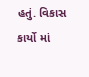હતું. વિકાસ કાર્યો માં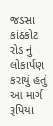જડસા કાંઠકોટ રોડ નું લોકાર્પણ
કરાયું હતું આ માર્ગ રૂપિયા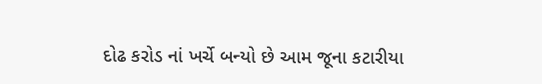દોઢ કરોડ નાં ખર્ચે બન્યો છે આમ જૂના કટારીયા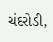ચંદરોડી,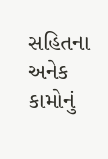સહિતના અનેક કામોનું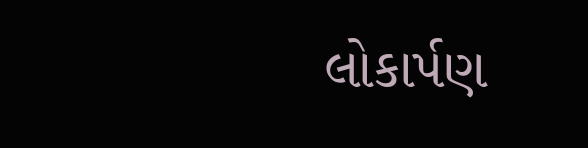લોકાર્પણ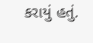કરાયું હતું.